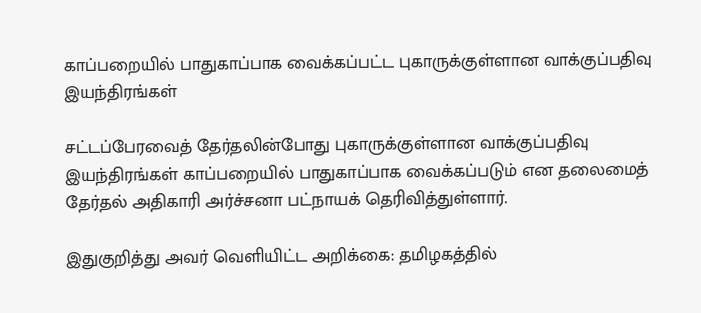காப்பறையில் பாதுகாப்பாக வைக்கப்பட்ட புகாருக்குள்ளான வாக்குப்பதிவு இயந்திரங்கள்

சட்டப்பேரவைத் தேர்தலின்போது புகாருக்குள்ளான வாக்குப்பதிவு இயந்திரங்கள் காப்பறையில் பாதுகாப்பாக வைக்கப்படும் என தலைமைத் தேர்தல் அதிகாரி அர்ச்சனா பட்நாயக் தெரிவித்துள்ளார்.

இதுகுறித்து அவர் வெளியிட்ட அறிக்கை: தமிழகத்தில்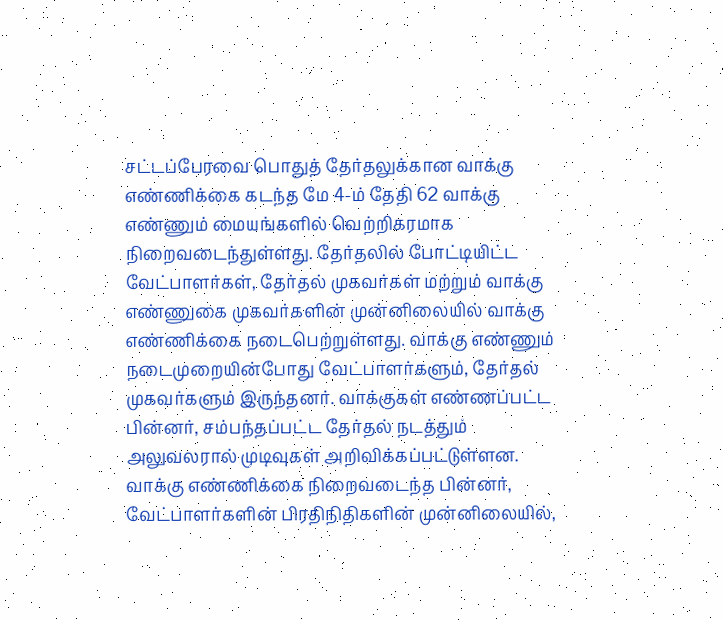சட்டப்பேரவை பொதுத் தேர்தலுக்கான வாக்கு எண்ணிக்கை கடந்த மே 4-ம் தேதி 62 வாக்கு எண்ணும் மையங்களில் வெற்றிகரமாக நிறைவடைந்துள்ளது. தேர்தலில் போட்டியிட்ட வேட்பாளர்கள், தேர்தல் முகவர்கள் மற்றும் வாக்கு எண்ணுகை முகவர்களின் முன்னிலையில் வாக்கு எண்ணிக்கை நடைபெற்றுள்ளது. வாக்கு எண்ணும் நடைமுறையின்போது வேட்பாளர்களும், தேர்தல் முகவர்களும் இருந்தனர். வாக்குகள் எண்ணப்பட்ட பின்னர், சம்பந்தப்பட்ட தேர்தல் நடத்தும் அலுவலரால் முடிவுகள் அறிவிக்கப்பட்டுள்ளன. வாக்கு எண்ணிக்கை நிறைவடைந்த பின்னர், வேட்பாளர்களின் பிரதிநிதிகளின் முன்னிலையில்,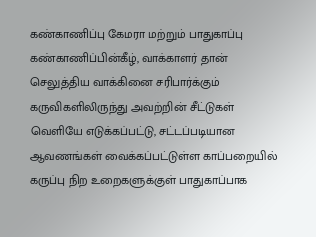கண்காணிப்பு கேமரா மற்றும் பாதுகாப்பு கண்காணிப்பின்கீழ், வாக்காளர் தான் செலுத்திய வாக்கினை சரிபார்க்கும் கருவிகளிலிருந்து அவற்றின் சீட்டுகள் வெளியே எடுக்கப்பட்டு, சட்டப்படியான ஆவணங்கள் வைக்கப்பட்டுள்ள காப்பறையில் கருப்பு நிற உறைகளுக்குள் பாதுகாப்பாக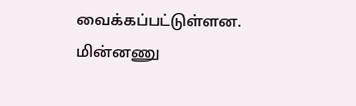வைக்கப்பட்டுள்ளன. மின்னணு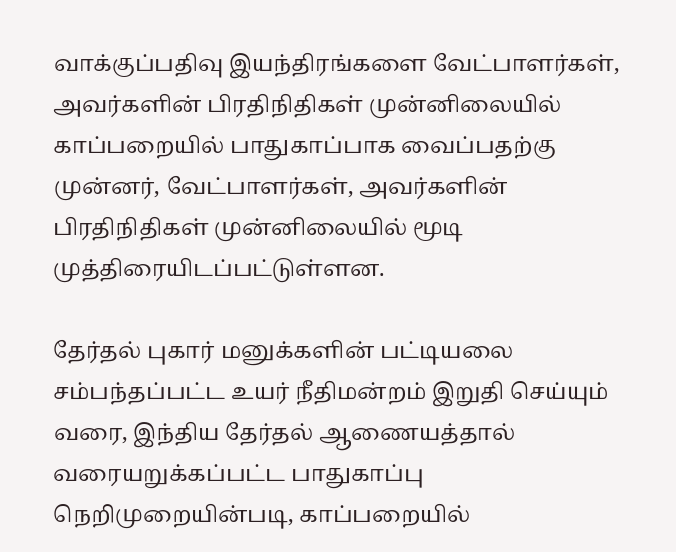வாக்குப்பதிவு இயந்திரங்களை வேட்பாளர்கள், அவர்களின் பிரதிநிதிகள் முன்னிலையில் காப்பறையில் பாதுகாப்பாக வைப்பதற்கு முன்னர், வேட்பாளர்கள், அவர்களின் பிரதிநிதிகள் முன்னிலையில் மூடி முத்திரையிடப்பட்டுள்ளன.

தேர்தல் புகார் மனுக்களின் பட்டியலை சம்பந்தப்பட்ட உயர் நீதிமன்றம் இறுதி செய்யும் வரை, இந்திய தேர்தல் ஆணையத்தால் வரையறுக்கப்பட்ட பாதுகாப்பு நெறிமுறையின்படி, காப்பறையில்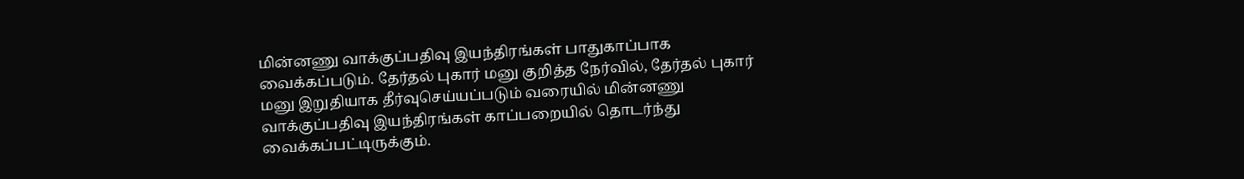மின்னணு வாக்குப்பதிவு இயந்திரங்கள் பாதுகாப்பாக வைக்கப்படும். தேர்தல் புகார் மனு குறித்த நேர்வில், தேர்தல் புகார் மனு இறுதியாக தீர்வுசெய்யப்படும் வரையில் மின்னணு வாக்குப்பதிவு இயந்திரங்கள் காப்பறையில் தொடர்ந்து வைக்கப்பட்டிருக்கும்.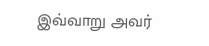இவ்வாறு அவர்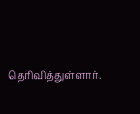தெரிவித்துள்ளார்.